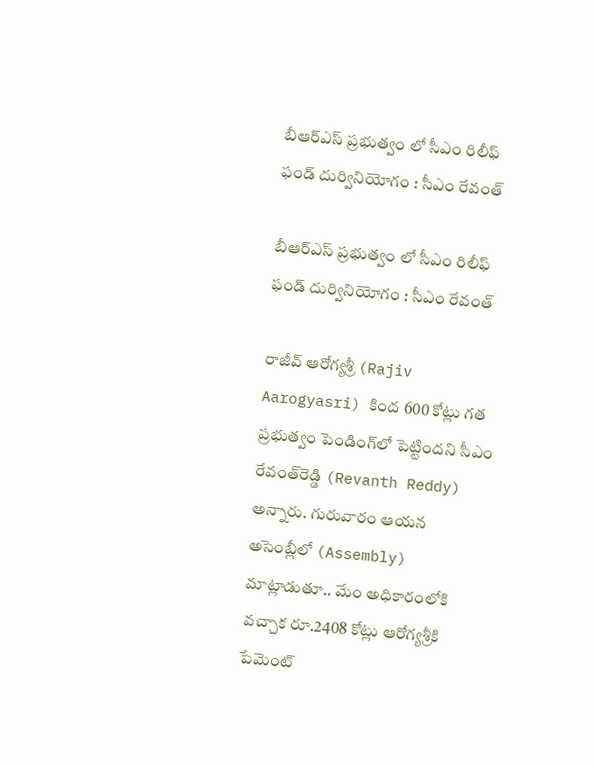బీఆర్ఎస్ ప్రభుత్వం లో సీఎం రిలీఫ్ ఫండ్‌ దుర్వినియోగం : సీఎం రేవంత్‌

బీఆర్ఎస్ ప్రభుత్వం లో సీఎం రిలీఫ్ ఫండ్‌ దుర్వినియోగం : సీఎం రేవంత్‌

రాజీవ్‌ ఆరోగ్యశ్రీ (Rajiv Aarogyasri) కింద 600 కోట్లు గత ప్రభుత్వం పెండింగ్‌లో పెట్టిందని సీఎం రేవంత్‌రెడ్డి (Revanth Reddy) అన్నారు. గురువారం ఆయన అసెంబ్లీలో (Assembly) మాట్లాడుతూ.. మేం అధికారంలోకి వచ్చాక రూ.2408 కోట్లు ఆరోగ్యశ్రీకి పేమెంట్‌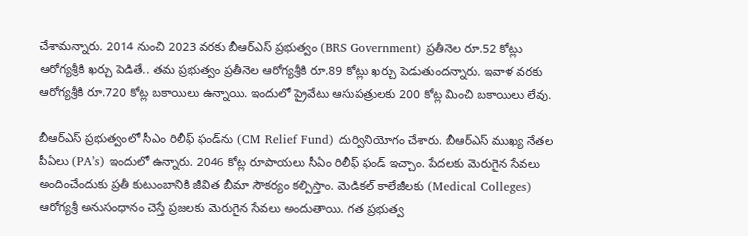చేశామన్నారు. 2014 నుంచి 2023 వరకు బీఆర్ఎస్ ప్రభుత్వం (BRS Government) ప్రతీనెల రూ.52 కోట్లు ఆరోగ్యశ్రీకి ఖర్చు పెడితే.. తమ ప్రభుత్వం ప్రతీనెల ఆరోగ్యశ్రీకి రూ.89 కోట్లు ఖర్చు పెడుతుందన్నారు. ఇవాళ వరకు ఆరోగ్యశ్రీకి రూ.720 కోట్ల బకాయిలు ఉన్నాయి. ఇందులో ప్రైవేటు ఆసుపత్రులకు 200 కోట్ల మించి బకాయిలు లేవు.

బీఆర్ఎస్ ప్రభుత్వంలో సీఎం రిలీఫ్ ఫండ్‌ను (CM Relief Fund) దుర్వినియోగం చేశారు. బీఆర్ఎస్ ముఖ్య నేతల పీఏలు (PA’s) ఇందులో ఉన్నారు. 2046 కోట్ల రూపాయలు సీఏం రిలీఫ్ ఫండ్ ఇచ్చాం. పేదలకు మెరుగైన సేవలు అందించేందుకు ప్రతీ కుటుంబానికి జీవిత బీమా సౌకర్యం కల్పిస్తాం. మెడికల్ కాలేజీలకు (Medical Colleges) ఆరోగ్యశ్రీ అనుసంధానం చెస్తే ప్రజలకు మెరుగైన సేవలు అందుతాయి. గత ప్రభుత్వ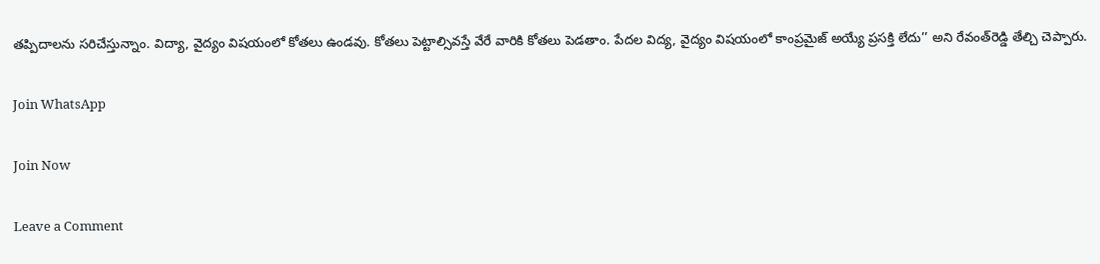తప్పిదాలను సరిచేస్తున్నాం. విద్యా, వైద్యం విషయంలో కోతలు ఉండవు. కోతలు పెట్టాల్సివస్తే వేరే వారికి కోతలు పెడతాం. పేదల విద్య, వైద్యం విషయంలో కాంప్రమైజ్ అయ్యే ప్రసక్తి లేదు’’ అని రేవంత్‌రెడ్డి తేల్చి చెప్పారు.

Join WhatsApp

Join Now

Leave a Comment